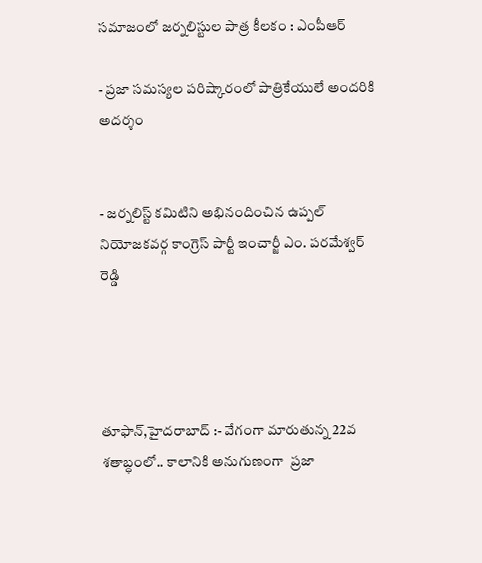స‌మాజంలో జర్నలిస్టుల పాత్ర కీలకం : ఎంపీఆర్‌

- ప్రజా సమస్యల పరిష్కారంలో పాత్రికేయులే అంద‌రికి అద‌ర్శం


- జర్నలిస్ట్ క‌మిటిని అభినందించిన ఉప్పల్ నియోజకవర్గ కాంగ్రెస్ పార్టీ ఇంచార్జీ ఎం. పరమేశ్వర్ రెడ్డి




తూఫాన్,హైదరాబాద్ :- వేగంగా మారుతున్న 22వ శ‌తాబ్ధంలో.. కాలానికి అనుగుణంగా  ప్రజా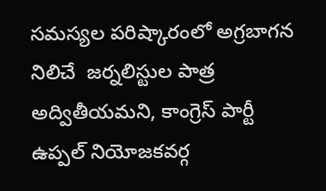సమస్యల పరిష్కారంలో అగ్ర‌బాగన నిలిచే  జర్నలిస్టుల పాత్ర  అద్వితీయ‌మ‌ని, కాంగ్రెస్ పార్టీ ఉప్పల్ నియోజకవర్గ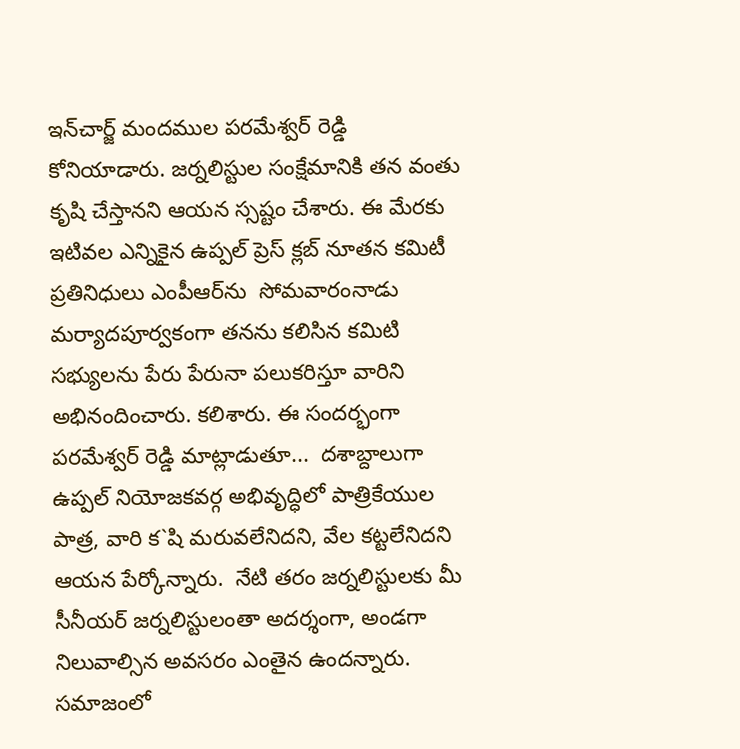ఇన్‌చార్జ్‌ మందముల పరమేశ్వర్ రెడ్డి కోనియాడారు. జర్నలిస్టుల సంక్షేమానికి తన వంతు కృషి చేస్తానని ఆయన స్స‌ష్టం చేశారు. ఈ మేర‌కు ఇటివల ఎన్నికైన‌ ఉప్పల్ ప్రెస్ క్లబ్ నూతన కమిటీ ప్రతినిధులు ఎంపీఆర్‌ను  సోమవారంనాడు మర్యాదపూర్వకంగా త‌న‌ను క‌లిసిన క‌మిటి స‌భ్యుల‌ను పేరు పేరునా ప‌లుక‌రిస్తూ వారిని అభినందించారు. కలిశారు. ఈ సందర్భంగా పరమేశ్వర్ రెడ్డి మాట్లాడుతూ...  ద‌శాబ్దాలుగా ఉప్పల్ నియోజకవర్గ అభివృద్ధిలో పాత్రికేయుల పాత్ర, వారి క‌`షి మ‌రువ‌లేనిద‌ని, వేల క‌ట్ట‌లేనిద‌ని ఆయ‌న పేర్కోన్నారు.  నేటి త‌రం జ‌ర్న‌లిస్టుల‌కు మీ సీనీయ‌ర్ జ‌ర్న‌లిస్టులంతా అద‌ర్శంగా, అండ‌గా నిలువాల్సిన అవ‌స‌రం ఎంతైన ఉంద‌న్నారు. స‌మాజంలో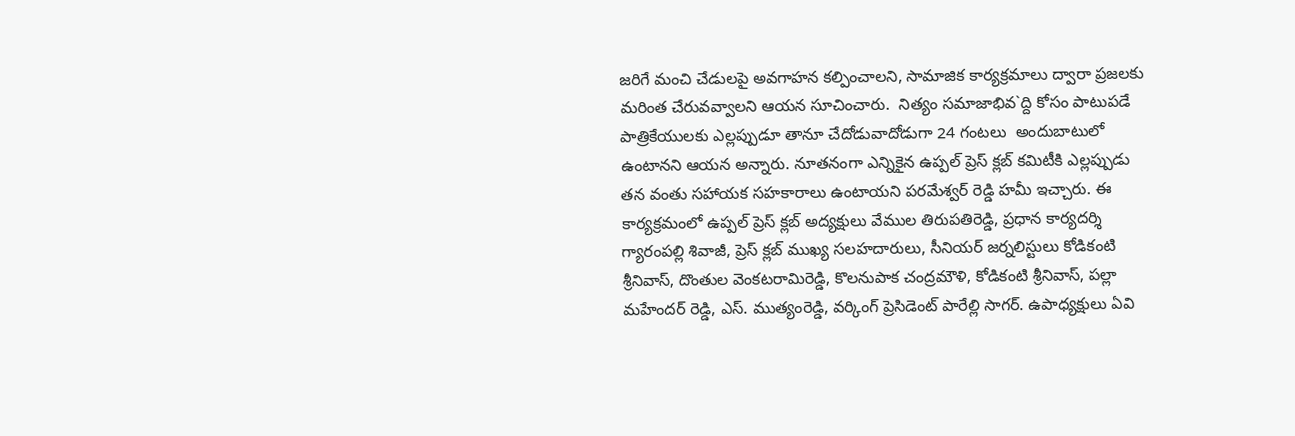జ‌రిగే మంచి చేడుల‌పై అవ‌గాహ‌న క‌ల్పించాల‌ని, సామాజిక కార్య‌క్ర‌మాలు ద్వారా ప్ర‌జ‌ల‌కు మ‌రింత చేరువ‌వ్వాల‌ని ఆయ‌న సూచించారు.  నిత్యం స‌మాజాభివ‌`ద్ది కోసం పాటుప‌డే పాత్రికేయులకు ఎల్లప్పుడూ తానూ చేదోడువాదోడుగా 24 గంట‌లు  అందుబాటులో ఉంటానని ఆయ‌న అన్నారు. నూతనంగా ఎన్నికైన ఉప్పల్ ప్రెస్ క్లబ్ కమిటీకి ఎల్ల‌ప్పుడు తన వంతు సహాయక సహకారాలు ఉంటాయని పరమేశ్వర్ రెడ్డి హ‌మీ ఇచ్చారు. ఈ కార్య‌క్ర‌మంలో ఉప్పల్ ప్రెస్ క్లబ్‌ అద్య‌క్షులు వేముల తిరుపతిరెడ్డి, ప్రధాన కార్యదర్శి గ్యారంపల్లి శివాజీ, ప్రెస్ క్ల‌బ్ ముఖ్య స‌ల‌హ‌దారులు, సీనియర్ జర్నలిస్టులు కోడికంటి శ్రీ‌నివాస్‌, దొంతుల వెంకటరామిరెడ్డి, కొలనుపాక చంద్రమౌళి, కోడికంటి శ్రీనివాస్, పల్లా మహేందర్ రెడ్డి, ఎస్. ముత్యంరెడ్డి, వర్కింగ్ ప్రెసిడెంట్ పారేల్లి సాగర్. ఉపాధ్యక్షులు ఏవి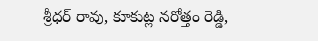శ్రీధర్ రావు, కూకుట్ల నరోత్తం రెడ్డి,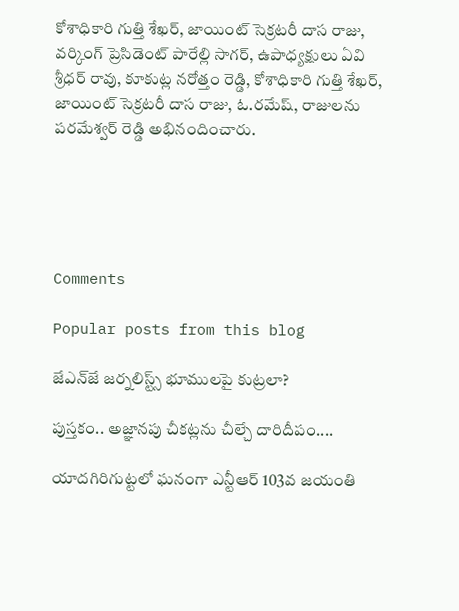కోశాధికారి గుత్తి శేఖర్, జాయింట్ సెక్రటరీ దాస రాజు, వర్కింగ్ ప్రెసిడెంట్ పారేల్లి సాగర్, ఉపాధ్యక్షులు ఏవి శ్రీధర్ రావు, కూకుట్ల నరోత్తం రెడ్డి, కోశాధికారి గుత్తి శేఖర్, జాయింట్ సెక్రటరీ దాస రాజు, ఓ.రమేష్, రాజులను పరమేశ్వర్ రెడ్డి అభినందించారు.





Comments

Popular posts from this blog

జేఎన్‌జే జర్నలిస్ట్స్ భూములపై కుట్ర‌లా?

పుస్తకం.. అజ్ఞానపు చీకట్లను చీల్చే దారిదీపం....

యాదగిరిగుట్టలో ఘనంగా ఎన్టీఆర్ 103వ జయంతి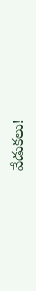వేడుకలు!